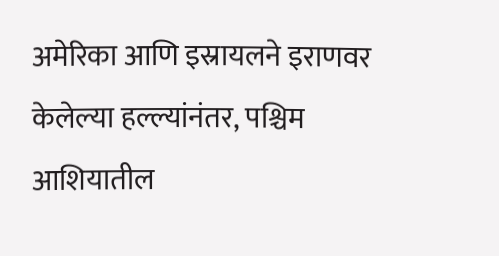अमेरिका आणि इस्रायलने इराणवर केलेल्या हल्ल्यांनंतर, पश्चिम आशियातील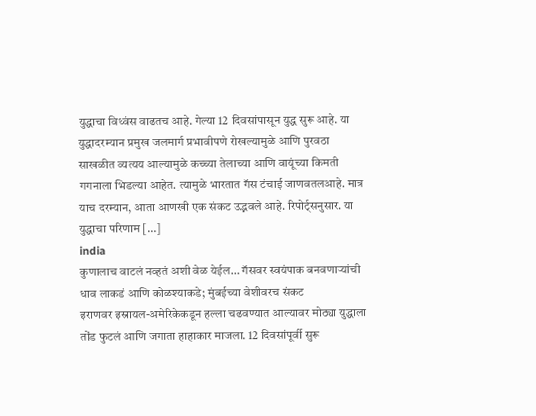युद्धाचा विध्वंस वाढतच आहे. गेल्या 12 दिवसांपासून युद्ध सुरू आहे. या युद्धादरम्यान प्रमुख जलमार्ग प्रभावीपणे रोखल्यामुळे आणि पुरवठा साखळीत व्यत्यय आल्यामुळे कच्च्या तेलाच्या आणि वायूंच्या किमती गगनाला भिडल्या आहेत. त्यामुळे भारतात गॅस टंचाई जाणवतलआहे. मात्र याच दरम्यान, आता आणखी एक संकट उद्भवले आहे. रिपोर्ट्सनुसार. या युद्धाचा परिणाम […]
india
कुणालाच वाटलं नव्हतं अशी वेळ येईल… गॅसवर स्वयंपाक बनवणाऱ्यांची धाव लाकडं आणि कोळश्याकडे; मुंबईच्या वेशीवरच संकट
इराणवर इस्रायल-अमेरिकेकडून हल्ला चढवण्यात आल्यावर मोठ्या युद्धाला तोंड फुटलं आणि जगाता हाहाकार माजला. 12 दिवसांपूर्वी सुरू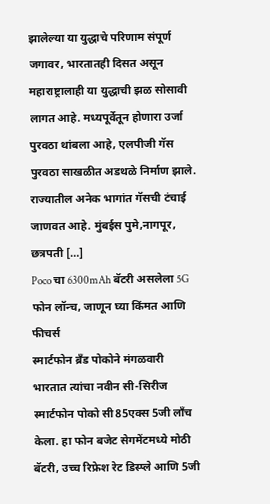झालेल्या या युद्धाचे परिणाम संपूर्ण जगावर, भारतातही दिसत असून महाराष्ट्रालाही या युद्धाची झळ सोसावी लागत आहे. मध्यपूर्वेतून होणारा उर्जा पुरवठा थांबला आहे, एलपीजी गॅस पुरवठा साखळीत अडथळे निर्माण झाले. राज्यातील अनेक भागांत गॅसची टंचाई जाणवत आहे. मुंबईस पुमे,नागपूर, छत्रपती […]
Poco चा 6300mAh बॅटरी असलेला 5G फोन लॉन्च, जाणून घ्या किंमत आणि फीचर्स
स्मार्टफोन ब्रँड पोकोने मंगळवारी भारतात त्यांचा नवीन सी-सिरीज स्मार्टफोन पोको सी85एक्स 5जी लाँच केला. हा फोन बजेट सेगमेंटमध्ये मोठी बॅटरी, उच्च रिफ्रेश रेट डिस्प्ले आणि 5जी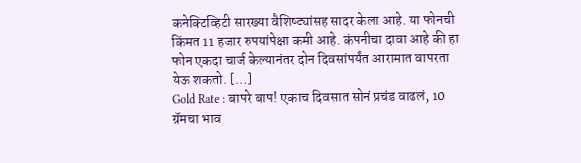कनेक्टिव्हिटी सारख्या वैशिष्ट्यांसह सादर केला आहे. या फोनची किंमत 11 हजार रुपयांपेक्षा कमी आहे. कंपनीचा दावा आहे की हा फोन एकदा चार्ज केल्यानंतर दोन दिवसांपर्यंत आरामात वापरता येऊ शकतो. […]
Gold Rate : बापरे बाप! एकाच दिवसात सोनं प्रचंड वाढलं, 10 ग्रॅमचा भाव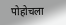पोहोचला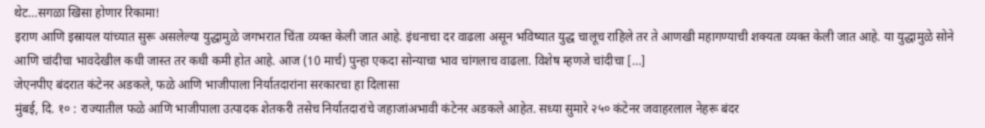थेट…सगळा खिसा होणार रिकामा!
इराण आणि इस्रायल यांच्यात सुरू असलेल्या युद्धामुळे जगभरात चिंता व्यक्त केली जात आहे. इंधनाचा दर वाढला असून भविष्यात युद्ध चालूच राहिले तर ते आणखी महागण्याची शक्यता व्यक्त केली जात आहे. या युद्धामुळे सोने आणि चांदीचा भावदेखील कधी जास्त तर कधी कमी होत आहे. आज (10 मार्च) पुन्हा एकदा सोन्याचा भाव चांगलाच वाढला. विशेष म्हणजे चांदीचा […]
जेएनपीए बंदरात कंटेनर अडकले, फळे आणि भाजीपाला निर्यातदारांना सरकारचा हा दिलासा
मुंबई, दि. १० : राज्यातील फळे आणि भाजीपाला उत्पादक शेतकरी तसेच निर्यातदारांचे जहाजांअभावी कंटेनर अडकले आहेत. सध्या सुमारे २५० कंटेनर जवाहरलाल नेहरू बंदर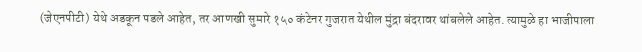(जेएनपीटी) येथे अडकून पडले आहेत, तर आणखी सुमारे १५० कंटेनर गुजरात येथील मुंद्रा बंदरावर थांबलेले आहेत. त्यामुळे हा भाजीपाला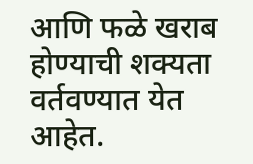आणि फळे खराब होण्याची शक्यता वर्तवण्यात येत आहेत.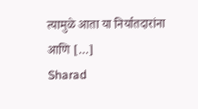त्यामुळे आता या निर्यातदारांना आणि […]
Sharad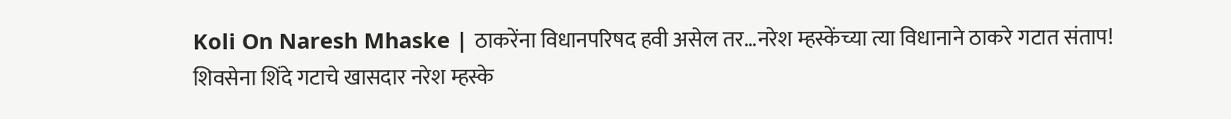Koli On Naresh Mhaske | ठाकरेंना विधानपरिषद हवी असेल तर…नरेश म्हस्केंच्या त्या विधानाने ठाकरे गटात संताप!
शिवसेना शिंदे गटाचे खासदार नरेश म्हस्के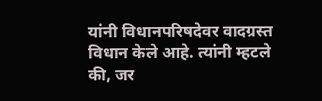यांनी विधानपरिषदेवर वादग्रस्त विधान केले आहे. त्यांनी म्हटले की, जर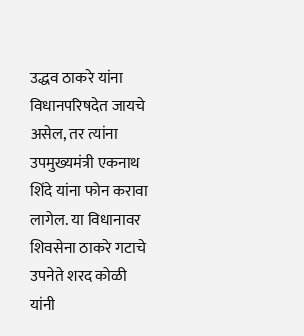उद्धव ठाकरे यांना विधानपरिषदेत जायचे असेल, तर त्यांना उपमुख्यमंत्री एकनाथ शिंदे यांना फोन करावा लागेल. या विधानावर शिवसेना ठाकरे गटाचे उपनेते शरद कोळी यांनी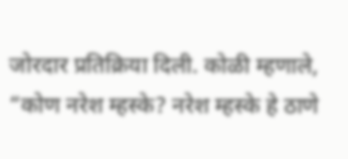जोरदार प्रतिक्रिया दिली. कोळी म्हणाले, “कोण नरेश म्हस्के? नरेश म्हस्के हे ठाणे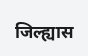जिल्ह्यास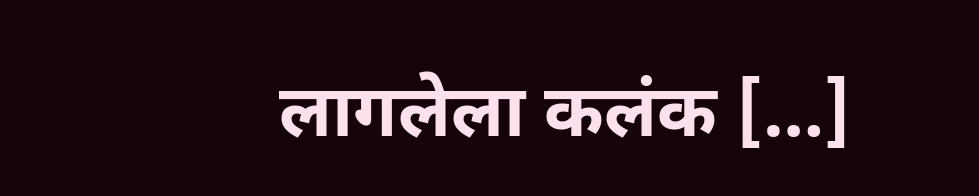लागलेला कलंक […]